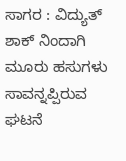ಸಾಗರ : ವಿದ್ಯುತ್ ಶಾಕ್ ನಿಂದಾಗಿ ಮೂರು ಹಸುಗಳು ಸಾವನ್ನಪ್ಪಿರುವ ಘಟನೆ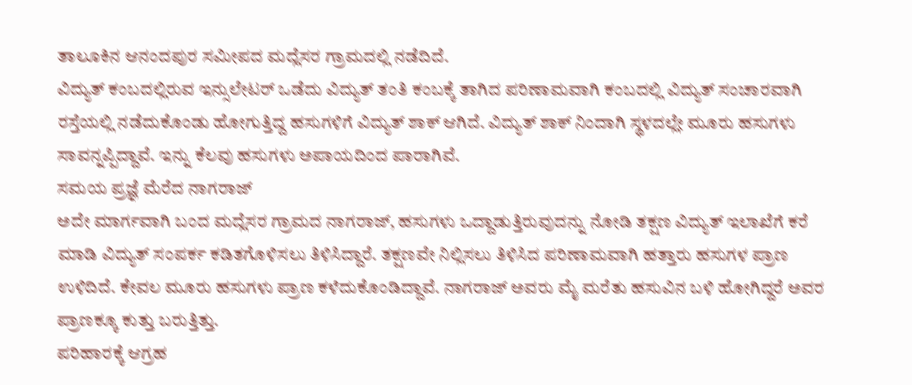ತಾಲೂಕಿನ ಆನಂದಪುರ ಸಮೀಪದ ಮದ್ಲೆಸರ ಗ್ರಾಮದಲ್ಲಿ ನಡೆದಿದೆ.
ವಿದ್ಯುತ್ ಕಂಬದಲ್ಲಿರುವ ಇನ್ಸುಲೇಟರ್ ಒಡೆದು ವಿದ್ಯುತ್ ತಂತಿ ಕಂಬಕ್ಕೆ ತಾಗಿದ ಪರಿಣಾಮವಾಗಿ ಕಂಬದಲ್ಲಿ ವಿದ್ಯುತ್ ಸಂಚಾರವಾಗಿ ರಸ್ತೆಯಲ್ಲಿ ನಡೆದುಕೊಂಡು ಹೋಗುತ್ತಿದ್ದ ಹಸುಗಳಿಗೆ ವಿದ್ಯುತ್ ಶಾಕ್ ಆಗಿದೆ. ವಿದ್ಯುತ್ ಶಾಕ್ ನಿಂದಾಗಿ ಸ್ಥಳದಲ್ಲೇ ಮೂರು ಹಸುಗಳು ಸಾವನ್ನಪ್ಪಿದ್ದಾವೆ. ಇನ್ನು ಕೆಲವು ಹಸುಗಳು ಅಪಾಯದಿಂದ ಪಾರಾಗಿವೆ.
ಸಮಯ ಪ್ರಜ್ಞೆ ಮೆರೆದ ನಾಗರಾಜ್
ಅದೇ ಮಾರ್ಗವಾಗಿ ಬಂದ ಮದ್ಲೆಸರ ಗ್ರಾಮದ ನಾಗರಾಜ್, ಹಸುಗಳು ಒದ್ದಾಡುತ್ತಿರುವುದನ್ನು ನೋಡಿ ತಕ್ಷಣ ವಿದ್ಯುತ್ ಇಲಾಖೆಗೆ ಕರೆ ಮಾಡಿ ವಿದ್ಯುತ್ ಸಂಪರ್ಕ ಕಡಿತಗೊಳಿಸಲು ತಿಳಿಸಿದ್ದಾರೆ. ತಕ್ಷಣವೇ ನಿಲ್ಲಿಸಲು ತಿಳಿಸಿದ ಪರಿಣಾಮವಾಗಿ ಹತ್ತಾರು ಹಸುಗಳ ಪ್ರಾಣ ಉಳಿದಿದೆ. ಕೇವಲ ಮೂರು ಹಸುಗಳು ಪ್ರಾಣ ಕಳೆದುಕೊಂಡಿದ್ದಾವೆ. ನಾಗರಾಜ್ ಅವರು ಮೈ ಮರೆತು ಹಸುವಿನ ಬಳಿ ಹೋಗಿದ್ದರೆ ಅವರ ಪ್ರಾಣಕ್ಕೂ ಕುತ್ತು ಬರುತ್ತಿತ್ತು.
ಪರಿಹಾರಕ್ಕೆ ಆಗ್ರಹ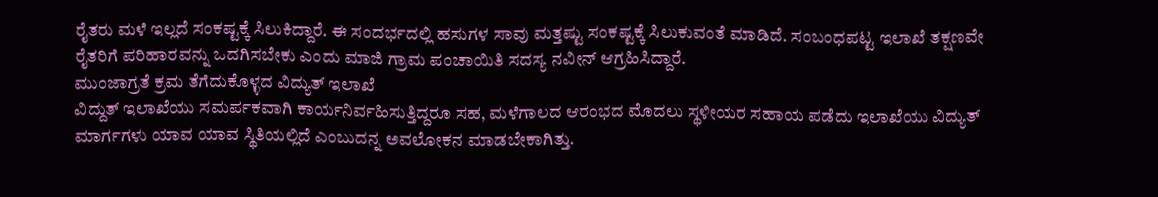ರೈತರು ಮಳೆ ಇಲ್ಲದೆ ಸಂಕಷ್ಟಕ್ಕೆ ಸಿಲುಕಿದ್ದಾರೆ. ಈ ಸಂದರ್ಭದಲ್ಲಿ ಹಸುಗಳ ಸಾವು ಮತ್ತಷ್ಟು ಸಂಕಷ್ಟಕ್ಕೆ ಸಿಲುಕುವಂತೆ ಮಾಡಿದೆ. ಸಂಬಂಧಪಟ್ಟ ಇಲಾಖೆ ತಕ್ಷಣವೇ ರೈತರಿಗೆ ಪರಿಹಾರವನ್ನು ಒದಗಿಸಬೇಕು ಎಂದು ಮಾಜಿ ಗ್ರಾಮ ಪಂಚಾಯಿತಿ ಸದಸ್ಯ ನವೀನ್ ಆಗ್ರಹಿಸಿದ್ದಾರೆ.
ಮುಂಜಾಗ್ರತೆ ಕ್ರಮ ತೆಗೆದುಕೊಳ್ಳದ ವಿದ್ಯುತ್ ಇಲಾಖೆ
ವಿದ್ದುತ್ ಇಲಾಖೆಯು ಸಮರ್ಪಕವಾಗಿ ಕಾರ್ಯನಿರ್ವಹಿಸುತ್ತಿದ್ದರೂ ಸಹ, ಮಳೆಗಾಲದ ಆರಂಭದ ಮೊದಲು ಸ್ಥಳೀಯರ ಸಹಾಯ ಪಡೆದು ಇಲಾಖೆಯು ವಿದ್ಯುತ್ ಮಾರ್ಗಗಳು ಯಾವ ಯಾವ ಸ್ಥಿತಿಯಲ್ಲಿದೆ ಎಂಬುದನ್ನ ಅವಲೋಕನ ಮಾಡಬೇಕಾಗಿತ್ತು.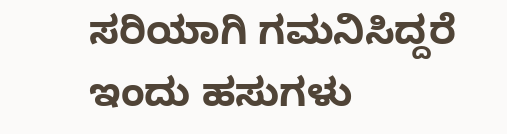ಸರಿಯಾಗಿ ಗಮನಿಸಿದ್ದರೆ ಇಂದು ಹಸುಗಳು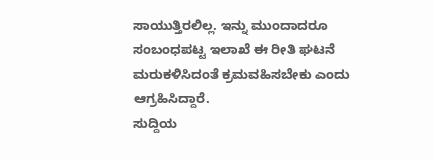ಸಾಯುತ್ತಿರಲಿಲ್ಲ. ಇನ್ನು ಮುಂದಾದರೂ ಸಂಬಂಧಪಟ್ಟ ಇಲಾಖೆ ಈ ರೀತಿ ಘಟನೆ ಮರುಕಳಿಸಿದಂತೆ ಕ್ರಮವಹಿಸಬೇಕು ಎಂದು ಆಗ್ರಹಿಸಿದ್ದಾರೆ.
ಸುದ್ದಿಯ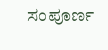ಸಂಪೂರ್ಣ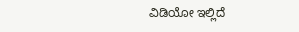ವಿಡಿಯೋ ಇಲ್ಲಿದೆ